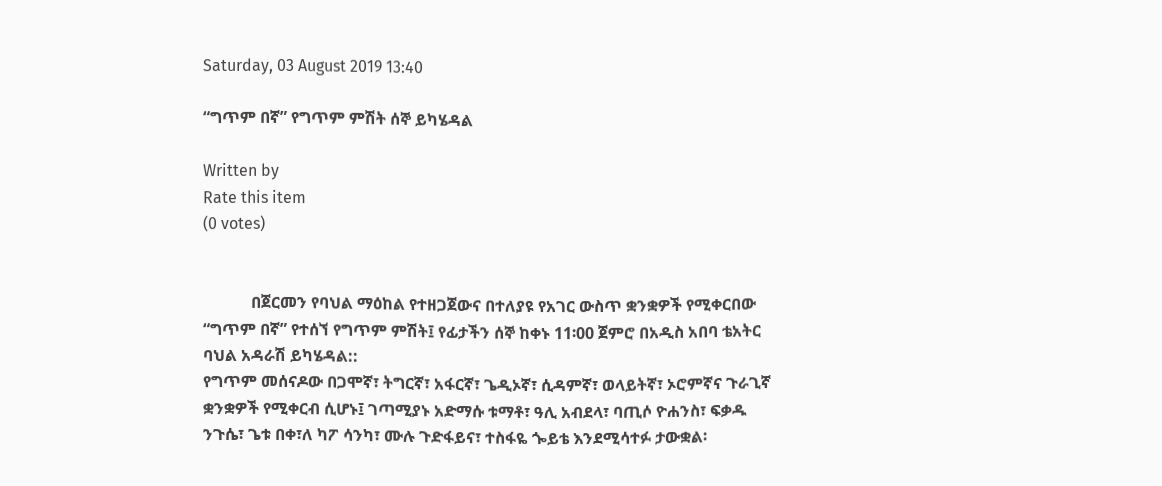Saturday, 03 August 2019 13:40

“ግጥም በኛ” የግጥም ምሽት ሰኞ ይካሄዳል

Written by
Rate this item
(0 votes)


            በጀርመን የባህል ማዕከል የተዘጋጀውና በተለያዩ የአገር ውስጥ ቋንቋዎች የሚቀርበው “ግጥም በኛ” የተሰኘ የግጥም ምሽት፤ የፊታችን ሰኞ ከቀኑ 11፡00 ጀምሮ በአዲስ አበባ ቴአትር ባህል አዳራሽ ይካሄዳል::
የግጥም መሰናዶው በጋሞኛ፣ ትግርኛ፣ አፋርኛ፣ ጌዲኦኛ፣ ሲዳምኛ፣ ወላይትኛ፣ ኦሮምኛና ጉራጊኛ ቋንቋዎች የሚቀርብ ሲሆኑ፤ ገጣሚያኑ አድማሱ ቱማቶ፣ ዓሊ አብደላ፣ ባጢሶ ዮሐንስ፣ ፍቃዱ ንጉሴ፣ ጌቱ በቀ፣ለ ካፖ ሳንካ፣ ሙሉ ጉድፋይና፣ ተስፋዬ ጐይቴ እንደሚሳተፉ ታውቋል፡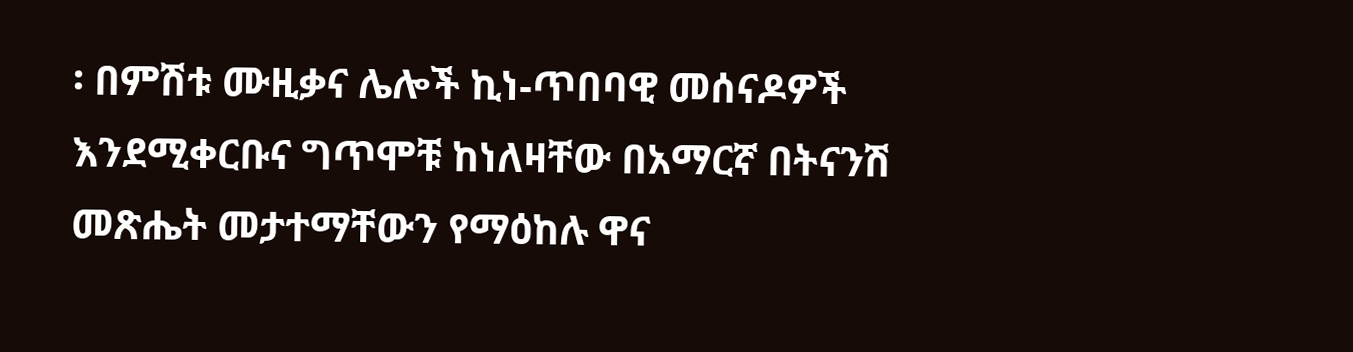፡ በምሽቱ ሙዚቃና ሌሎች ኪነ-ጥበባዊ መሰናዶዎች እንደሚቀርቡና ግጥሞቹ ከነለዛቸው በአማርኛ በትናንሽ መጽሔት መታተማቸውን የማዕከሉ ዋና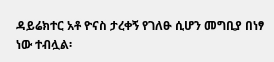ዳይሬክተር አቶ ዮናስ ታረቀኝ የገለፁ ሲሆን መግቢያ በነፃ ነው ተብሏል፡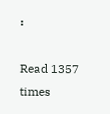፡

Read 1357 times